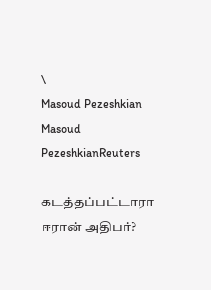\
Masoud Pezeshkian
Masoud PezeshkianReuters

கடத்தப்பட்டாரா ஈரான் அதிபர்?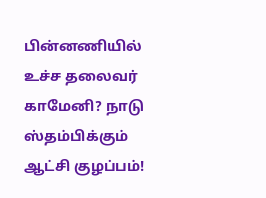பின்னணியில் உச்ச தலைவர் காமேனி? நாடு ஸ்தம்பிக்கும் ஆட்சி குழப்பம்!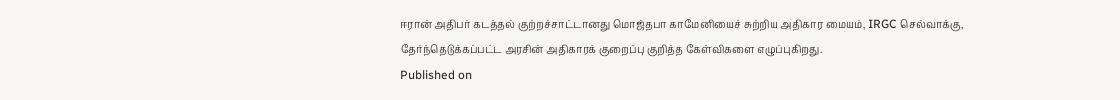ஈரான் அதிபர் கடத்தல் குற்றச்சாட்டானது மொஜ்தபா காமேனியைச் சுற்றிய அதிகார மையம், IRGC செல்வாக்கு, தேர்ந்தெடுக்கப்பட்ட அரசின் அதிகாரக் குறைப்பு குறித்த கேள்விகளை எழுப்புகிறது.
Published on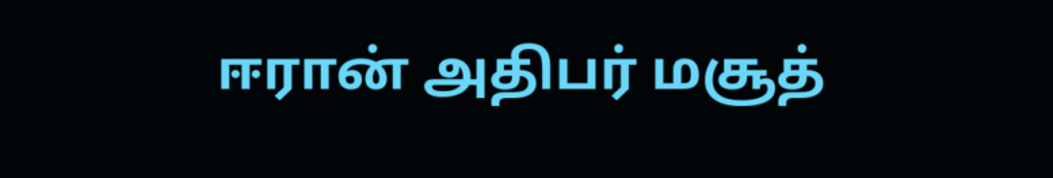ஈரான் அதிபர் மசூத்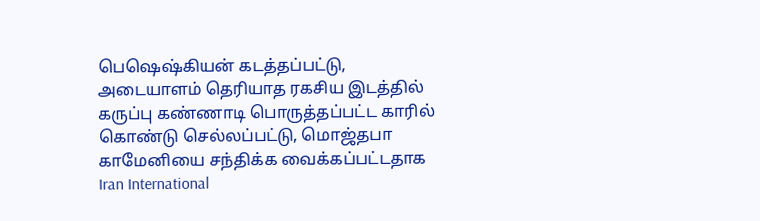பெஷெஷ்கியன் கடத்தப்பட்டு, அடையாளம் தெரியாத ரகசிய இடத்தில் கருப்பு கண்ணாடி பொருத்தப்பட்ட காரில் கொண்டு செல்லப்பட்டு, மொஜ்தபா காமேனியை சந்திக்க வைக்கப்பட்டதாக Iran International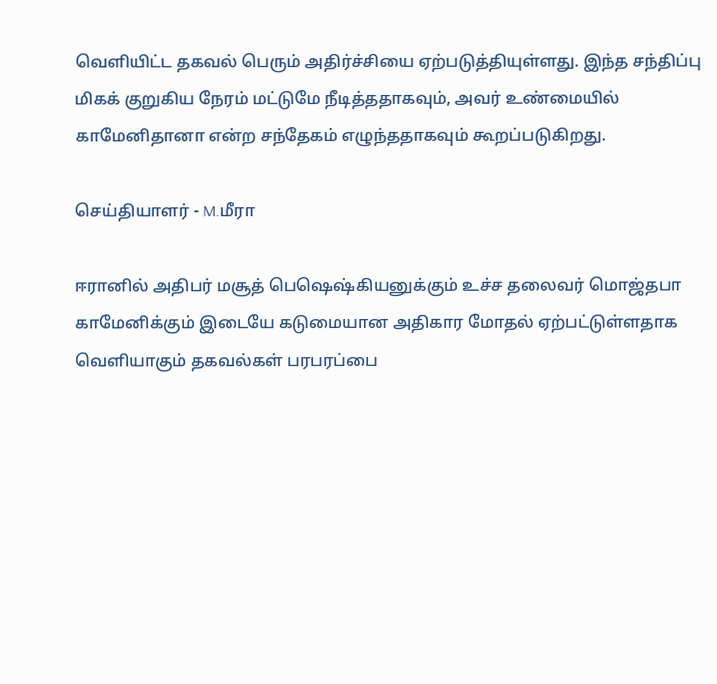வெளியிட்ட தகவல் பெரும் அதிர்ச்சியை ஏற்படுத்தியுள்ளது. இந்த சந்திப்பு மிகக் குறுகிய நேரம் மட்டுமே நீடித்ததாகவும், அவர் உண்மையில் காமேனிதானா என்ற சந்தேகம் எழுந்ததாகவும் கூறப்படுகிறது.

செய்தியாளர் - M.மீரா

ஈரானில் அதிபர் மசூத் பெஷெஷ்கியனுக்கும் உச்ச தலைவர் மொஜ்தபா காமேனிக்கும் இடையே கடுமையான அதிகார மோதல் ஏற்பட்டுள்ளதாக வெளியாகும் தகவல்கள் பரபரப்பை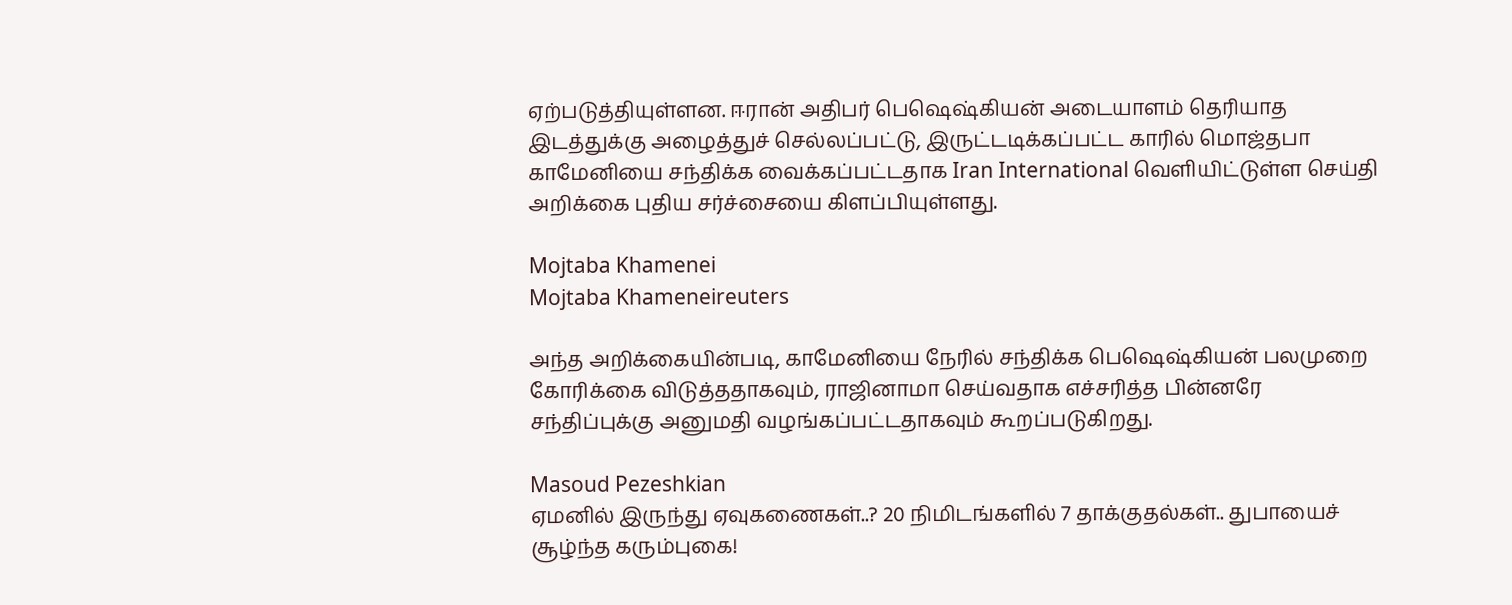ஏற்படுத்தியுள்ளன. ஈரான் அதிபர் பெஷெஷ்கியன் அடையாளம் தெரியாத இடத்துக்கு அழைத்துச் செல்லப்பட்டு, இருட்டடிக்கப்பட்ட காரில் மொஜ்தபா காமேனியை சந்திக்க வைக்கப்பட்டதாக Iran International வெளியிட்டுள்ள செய்தி அறிக்கை புதிய சர்ச்சையை கிளப்பியுள்ளது.

Mojtaba Khamenei
Mojtaba Khameneireuters

அந்த அறிக்கையின்படி, காமேனியை நேரில் சந்திக்க பெஷெஷ்கியன் பலமுறை கோரிக்கை விடுத்ததாகவும், ராஜினாமா செய்வதாக எச்சரித்த பின்னரே சந்திப்புக்கு அனுமதி வழங்கப்பட்டதாகவும் கூறப்படுகிறது.

Masoud Pezeshkian
ஏமனில் இருந்து ஏவுகணைகள்..? 20 நிமிடங்களில் 7 தாக்குதல்கள்.. துபாயைச் சூழ்ந்த கரும்புகை!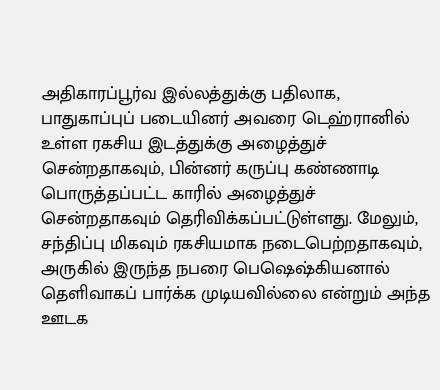அதிகாரப்பூர்வ இல்லத்துக்கு பதிலாக, பாதுகாப்புப் படையினர் அவரை டெஹ்ரானில் உள்ள ரகசிய இடத்துக்கு அழைத்துச் சென்றதாகவும், பின்னர் கருப்பு கண்ணாடி பொருத்தப்பட்ட காரில் அழைத்துச் சென்றதாகவும் தெரிவிக்கப்பட்டுள்ளது. மேலும், சந்திப்பு மிகவும் ரகசியமாக நடைபெற்றதாகவும், அருகில் இருந்த நபரை பெஷெஷ்கியனால் தெளிவாகப் பார்க்க முடியவில்லை என்றும் அந்த ஊடக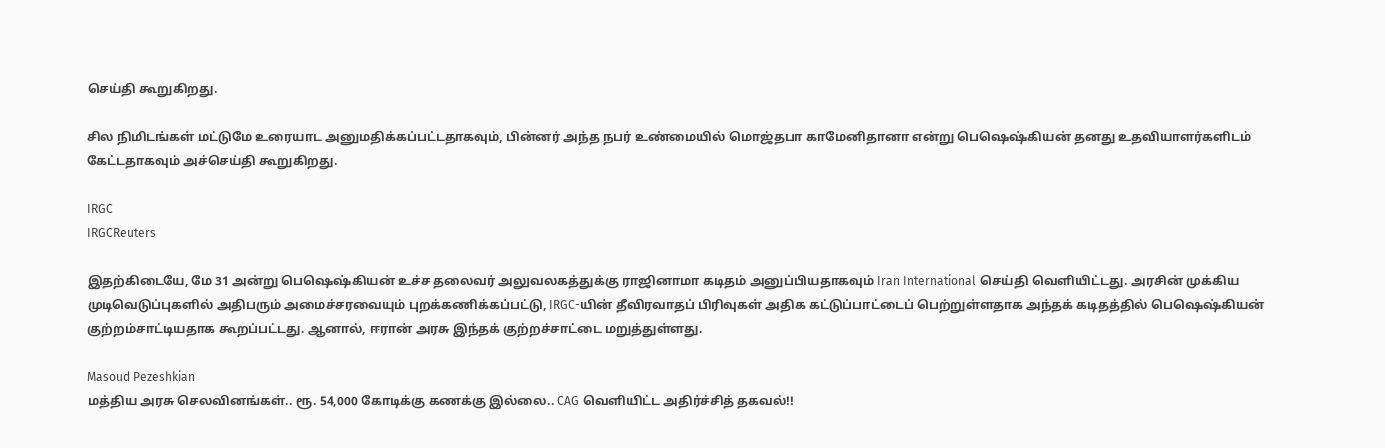செய்தி கூறுகிறது.

சில நிமிடங்கள் மட்டுமே உரையாட அனுமதிக்கப்பட்டதாகவும், பின்னர் அந்த நபர் உண்மையில் மொஜ்தபா காமேனிதானா என்று பெஷெஷ்கியன் தனது உதவியாளர்களிடம் கேட்டதாகவும் அச்செய்தி கூறுகிறது.

IRGC
IRGCReuters

இதற்கிடையே, மே 31 அன்று பெஷெஷ்கியன் உச்ச தலைவர் அலுவலகத்துக்கு ராஜினாமா கடிதம் அனுப்பியதாகவும் Iran International செய்தி வெளியிட்டது. அரசின் முக்கிய முடிவெடுப்புகளில் அதிபரும் அமைச்சரவையும் புறக்கணிக்கப்பட்டு, IRGC-யின் தீவிரவாதப் பிரிவுகள் அதிக கட்டுப்பாட்டைப் பெற்றுள்ளதாக அந்தக் கடிதத்தில் பெஷெஷ்கியன் குற்றம்சாட்டியதாக கூறப்பட்டது. ஆனால், ஈரான் அரசு இந்தக் குற்றச்சாட்டை மறுத்துள்ளது.

Masoud Pezeshkian
மத்திய அரசு செலவினங்கள்.. ரூ. 54,000 கோடிக்கு கணக்கு இல்லை.. CAG வெளியிட்ட அதிர்ச்சித் தகவல்!!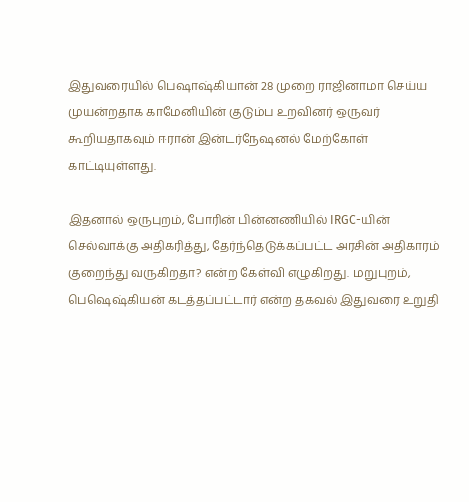இதுவரையில் பெஷாஷ்கியான் 28 முறை ராஜினாமா செய்ய முயன்றதாக காமேனியின் குடும்ப உறவினர் ஒருவர் கூறியதாகவும் ஈரான் இன்டர்நேஷனல் மேற்கோள் காட்டியுள்ளது.

இதனால் ஒருபுறம், போரின் பின்னணியில் IRGC-யின் செல்வாக்கு அதிகரித்து, தேர்ந்தெடுக்கப்பட்ட அரசின் அதிகாரம் குறைந்து வருகிறதா? என்ற கேள்வி எழுகிறது. மறுபுறம், பெஷெஷ்கியன் கடத்தப்பட்டார் என்ற தகவல் இதுவரை உறுதி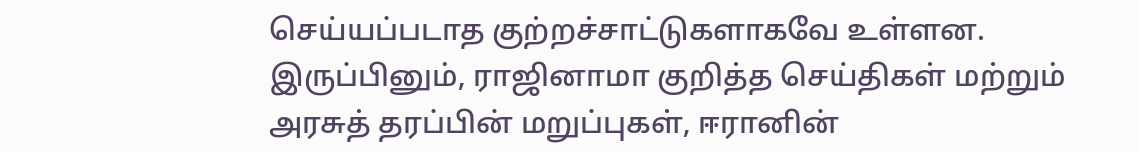செய்யப்படாத குற்றச்சாட்டுகளாகவே உள்ளன. இருப்பினும், ராஜினாமா குறித்த செய்திகள் மற்றும் அரசுத் தரப்பின் மறுப்புகள், ஈரானின்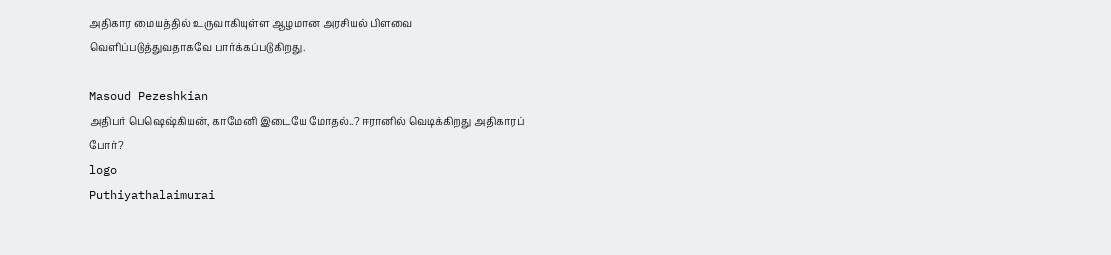அதிகார மையத்தில் உருவாகியுள்ள ஆழமான அரசியல் பிளவை வெளிப்படுத்துவதாகவே பார்க்கப்படுகிறது.

Masoud Pezeshkian
அதிபர் பெஷெஷ்கியன், காமேனி இடையே மோதல்..? ஈரானில் வெடிக்கிறது அதிகாரப் போர்?
logo
Puthiyathalaimurai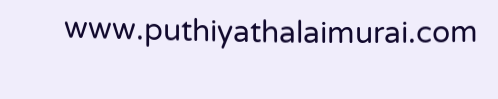www.puthiyathalaimurai.com